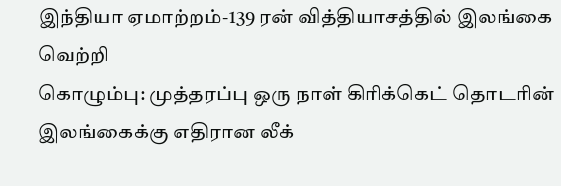இந்தியா ஏமாற்றம்-139 ரன் வித்தியாசத்தில் இலங்கை வெற்றி
கொழும்பு: முத்தரப்பு ஒரு நாள் கிரிக்கெட் தொடரின் இலங்கைக்கு எதிரான லீக்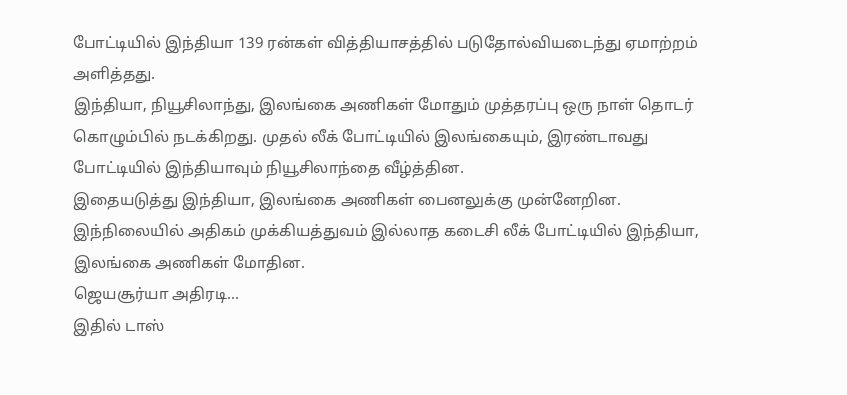போட்டியில் இந்தியா 139 ரன்கள் வித்தியாசத்தில் படுதோல்வியடைந்து ஏமாற்றம் அளித்தது.
இந்தியா, நியூசிலாந்து, இலங்கை அணிகள் மோதும் முத்தரப்பு ஒரு நாள் தொடர் கொழும்பில் நடக்கிறது. முதல் லீக் போட்டியில் இலங்கையும், இரண்டாவது போட்டியில் இந்தியாவும் நியூசிலாந்தை வீழ்த்தின.
இதையடுத்து இந்தியா, இலங்கை அணிகள் பைனலுக்கு முன்னேறின. இந்நிலையில் அதிகம் முக்கியத்துவம் இல்லாத கடைசி லீக் போட்டியில் இந்தியா, இலங்கை அணிகள் மோதின.
ஜெயசூர்யா அதிரடி...
இதில் டாஸ்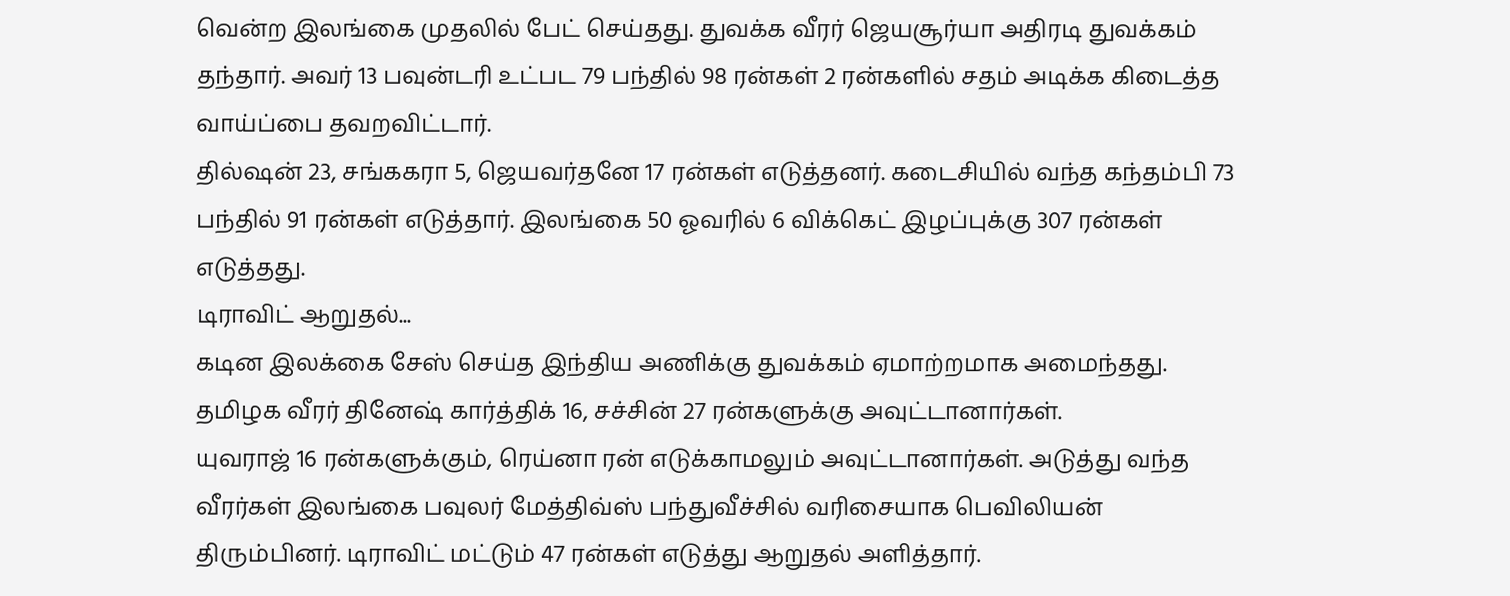வென்ற இலங்கை முதலில் பேட் செய்தது. துவக்க வீரர் ஜெயசூர்யா அதிரடி துவக்கம் தந்தார். அவர் 13 பவுன்டரி உட்பட 79 பந்தில் 98 ரன்கள் 2 ரன்களில் சதம் அடிக்க கிடைத்த வாய்ப்பை தவறவிட்டார்.
தில்ஷன் 23, சங்ககரா 5, ஜெயவர்தனே 17 ரன்கள் எடுத்தனர். கடைசியில் வந்த கந்தம்பி 73 பந்தில் 91 ரன்கள் எடுத்தார். இலங்கை 50 ஓவரில் 6 விக்கெட் இழப்புக்கு 307 ரன்கள் எடுத்தது.
டிராவிட் ஆறுதல்...
கடின இலக்கை சேஸ் செய்த இந்திய அணிக்கு துவக்கம் ஏமாற்றமாக அமைந்தது. தமிழக வீரர் தினேஷ் கார்த்திக் 16, சச்சின் 27 ரன்களுக்கு அவுட்டானார்கள்.
யுவராஜ் 16 ரன்களுக்கும், ரெய்னா ரன் எடுக்காமலும் அவுட்டானார்கள். அடுத்து வந்த வீரர்கள் இலங்கை பவுலர் மேத்திவ்ஸ் பந்துவீச்சில் வரிசையாக பெவிலியன் திரும்பினர். டிராவிட் மட்டும் 47 ரன்கள் எடுத்து ஆறுதல் அளித்தார்.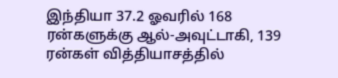இந்தியா 37.2 ஓவரில் 168 ரன்களுக்கு ஆல்-அவுட்டாகி, 139 ரன்கள் வித்தியாசத்தில்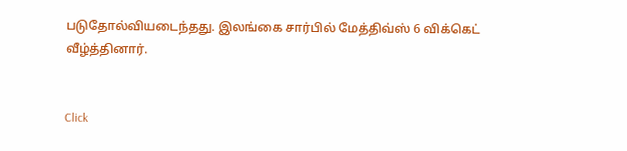படுதோல்வியடைந்தது. இலங்கை சார்பில் மேத்திவ்ஸ் 6 விக்கெட் வீழ்த்தினார்.


Click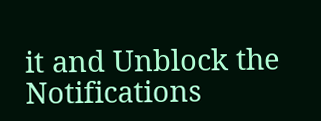it and Unblock the Notifications